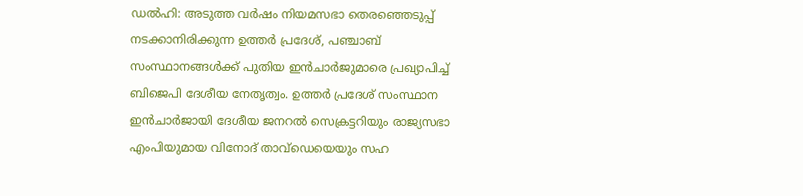ഡൽഹി: അടുത്ത വർഷം നിയമസഭാ തെരഞ്ഞെടുപ്പ് നടക്കാനിരിക്കുന്ന ഉത്തർ പ്രദേശ്, പഞ്ചാബ് സംസ്ഥാനങ്ങൾക്ക് പുതിയ ഇൻചാർജുമാരെ പ്രഖ്യാപിച്ച് ബിജെപി ദേശീയ നേതൃത്വം. ഉത്തർ പ്രദേശ് സംസ്ഥാന ഇൻചാർജായി ദേശീയ ജനറൽ സെക്രട്ടറിയും രാജ്യസഭാ എംപിയുമായ വിനോദ് താവ്ഡെയെയും സഹ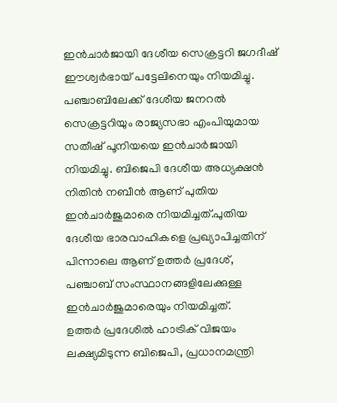ഇൻചാർജായി ദേശീയ സെക്രട്ടറി ജഗദീഷ് ഈശ്വർഭായ് പട്ടേലിനെയും നിയമിച്ചു. പഞ്ചാബിലേക്ക് ദേശീയ ജനറൽ സെക്രട്ടറിയും രാജ്യസഭാ എംപിയുമായ സതീഷ് പൂനിയയെ ഇൻചാർജായി നിയമിച്ചു. ബിജെപി ദേശീയ അധ്യക്ഷൻ നിതിൻ നബീൻ ആണ് പുതിയ ഇൻചാർജുമാരെ നിയമിച്ചത്.പുതിയ ദേശീയ ഭാരവാഹികളെ പ്രഖ്യാപിച്ചതിന് പിന്നാലെ ആണ് ഉത്തർ പ്രദേശ്, പഞ്ചാബ് സംസ്ഥാനങ്ങളിലേക്കുള്ള ഇൻചാർജുമാരെയും നിയമിച്ചത്.
ഉത്തർ പ്രദേശിൽ ഹാട്രിക് വിജയം ലക്ഷ്യമിടുന്ന ബിജെപി, പ്രധാനമന്ത്രി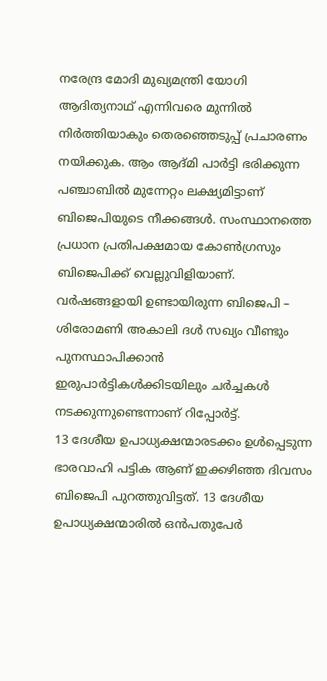നരേന്ദ്ര മോദി മുഖ്യമന്ത്രി യോഗി ആദിത്യനാഥ് എന്നിവരെ മുന്നിൽ നിർത്തിയാകും തെരഞ്ഞെടുപ്പ് പ്രചാരണം നയിക്കുക. ആം ആദ്മി പാർട്ടി ഭരിക്കുന്ന പഞ്ചാബിൽ മുന്നേറ്റം ലക്ഷ്യമിട്ടാണ് ബിജെപിയുടെ നീക്കങ്ങൾ. സംസ്ഥാനത്തെ പ്രധാന പ്രതിപക്ഷമായ കോൺഗ്രസും ബിജെപിക്ക് വെല്ലുവിളിയാണ്. വർഷങ്ങളായി ഉണ്ടായിരുന്ന ബിജെപി – ശിരോമണി അകാലി ദൾ സഖ്യം വീണ്ടും പുനസ്ഥാപിക്കാൻ ഇരുപാർട്ടികൾക്കിടയിലും ചർച്ചകൾ നടക്കുന്നുണ്ടെന്നാണ് റിപ്പോർട്ട്.
13 ദേശീയ ഉപാധ്യക്ഷന്മാരടക്കം ഉൾപ്പെടുന്ന ഭാരവാഹി പട്ടിക ആണ് ഇക്കഴിഞ്ഞ ദിവസം ബിജെപി പുറത്തുവിട്ടത്. 13 ദേശീയ ഉപാധ്യക്ഷന്മാരിൽ ഒൻപതുപേർ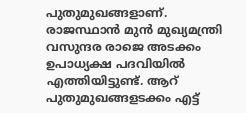പുതുമുഖങ്ങളാണ്. രാജസ്ഥാൻ മുൻ മുഖ്യമന്ത്രി വസുന്ദര രാജെ അടക്കം ഉപാധ്യക്ഷ പദവിയിൽ എത്തിയിട്ടുണ്ട്. ആറ് പുതുമുഖങ്ങളടക്കം എട്ട്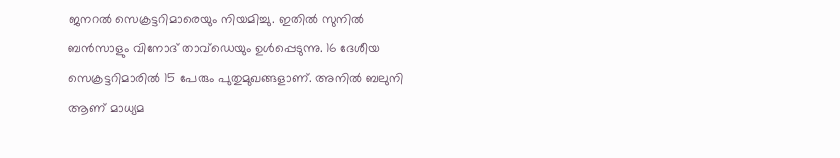ജനറൽ സെക്രട്ടറിമാരെയും നിയമിച്ചു. ഇതിൽ സുനിൽ ബൻസാളും വിനോദ് താവ്ഡെയും ഉൾപ്പെടുന്നു. 16 ദേശീയ സെക്രട്ടറിമാരിൽ 15 പേരും പുതുമുഖങ്ങളാണ്. അനിൽ ബലുനി ആണ് മാധ്യമ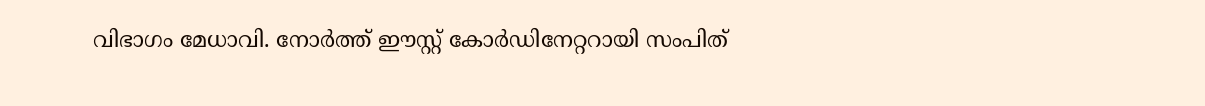വിഭാഗം മേധാവി. നോർത്ത് ഈസ്റ്റ് കോർഡിനേറ്ററായി സംപിത്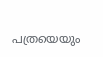പത്രയെയും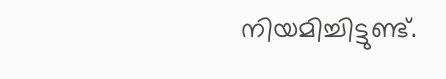നിയമിച്ചിട്ടുണ്ട്.